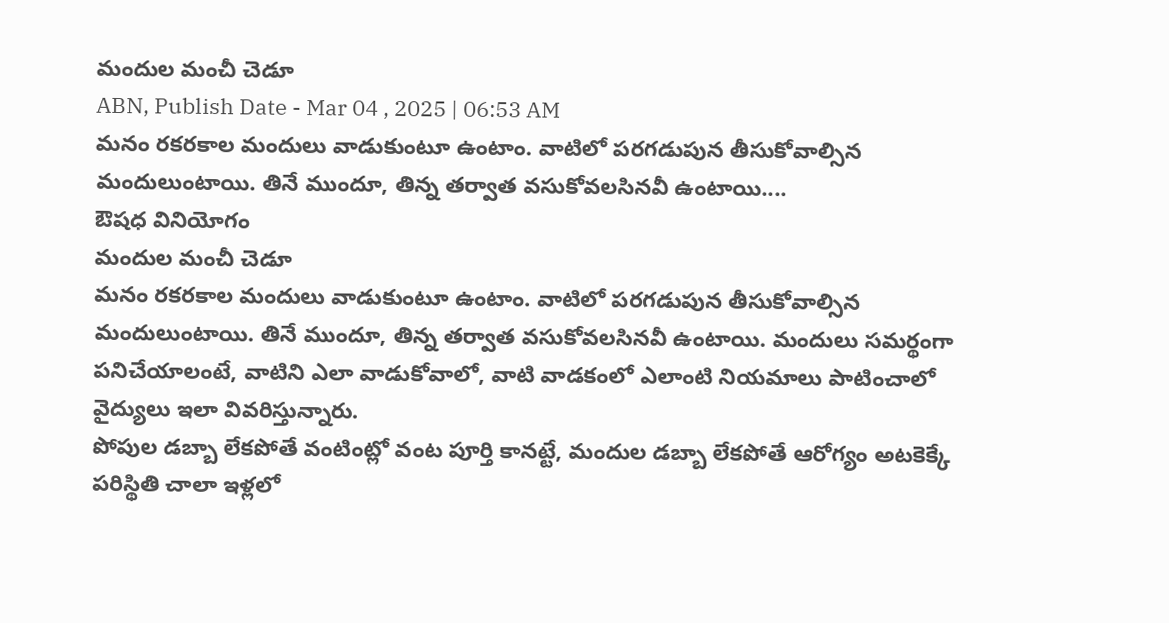మందుల మంచీ చెడూ
ABN, Publish Date - Mar 04 , 2025 | 06:53 AM
మనం రకరకాల మందులు వాడుకుంటూ ఉంటాం. వాటిలో పరగడుపున తీసుకోవాల్సిన మందులుంటాయి. తినే ముందూ, తిన్న తర్వాత వసుకోవలసినవీ ఉంటాయి....
ఔషధ వినియోగం
మందుల మంచీ చెడూ
మనం రకరకాల మందులు వాడుకుంటూ ఉంటాం. వాటిలో పరగడుపున తీసుకోవాల్సిన మందులుంటాయి. తినే ముందూ, తిన్న తర్వాత వసుకోవలసినవీ ఉంటాయి. మందులు సమర్థంగా పనిచేయాలంటే, వాటిని ఎలా వాడుకోవాలో, వాటి వాడకంలో ఎలాంటి నియమాలు పాటించాలో వైద్యులు ఇలా వివరిస్తున్నారు.
పోపుల డబ్బా లేకపోతే వంటింట్లో వంట పూర్తి కానట్టే, మందుల డబ్బా లేకపోతే ఆరోగ్యం అటకెక్కే పరిస్థితి చాలా ఇళ్లలో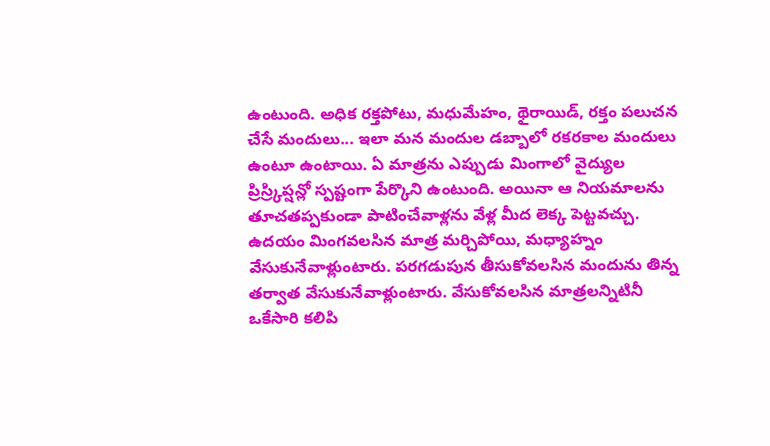ఉంటుంది. అధిక రక్తపోటు, మధుమేహం, థైరాయిడ్, రక్తం పలుచన చేసే మందులు... ఇలా మన మందుల డబ్బాలో రకరకాల మందులు ఉంటూ ఉంటాయి. ఏ మాత్రను ఎప్పుడు మింగాలో వైద్యుల ప్రిస్ర్కిప్షన్లో స్పష్టంగా పేర్కొని ఉంటుంది. అయినా ఆ నియమాలను తూచతప్పకుండా పాటించేవాళ్లను వేళ్ల మీద లెక్క పెట్టవచ్చు. ఉదయం మింగవలసిన మాత్ర మర్చిపోయి, మధ్యాహ్నం వేసుకునేవాళ్లుంటారు. పరగడుపున తీసుకోవలసిన మందును తిన్న తర్వాత వేసుకునేవాళ్లుంటారు. వేసుకోవలసిన మాత్రలన్నిటినీ ఒకేసారి కలిపి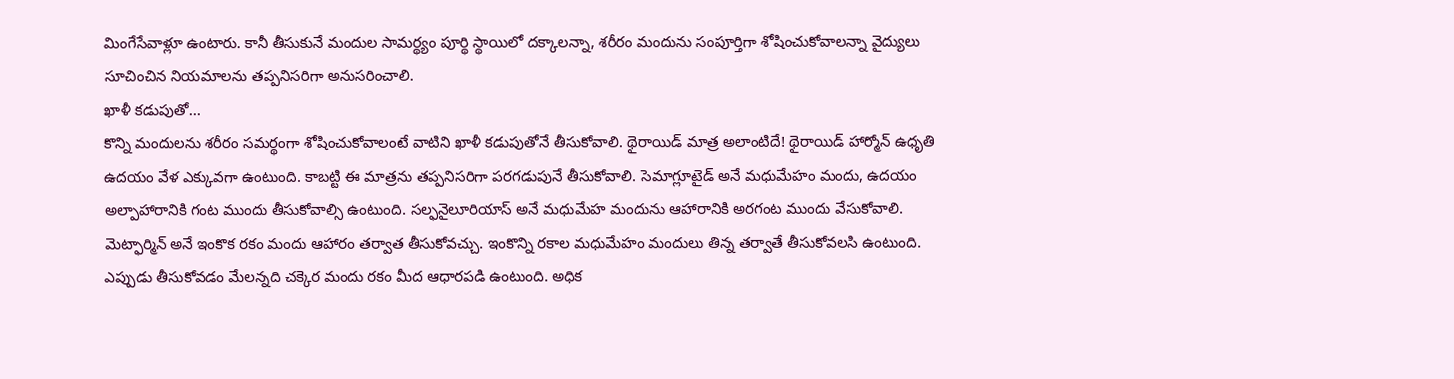మింగేసేవాళ్లూ ఉంటారు. కానీ తీసుకునే మందుల సామర్థ్యం పూర్థి స్థాయిలో దక్కాలన్నా, శరీరం మందును సంపూర్తిగా శోషించుకోవాలన్నా వైద్యులు సూచించిన నియమాలను తప్పనిసరిగా అనుసరించాలి.
ఖాళీ కడుపుతో...
కొన్ని మందులను శరీరం సమర్థంగా శోషించుకోవాలంటే వాటిని ఖాళీ కడుపుతోనే తీసుకోవాలి. థైరాయిడ్ మాత్ర అలాంటిదే! థైరాయిడ్ హార్మోన్ ఉధృతి ఉదయం వేళ ఎక్కువగా ఉంటుంది. కాబట్టి ఈ మాత్రను తప్పనిసరిగా పరగడుపునే తీసుకోవాలి. సెమాగ్లూటైడ్ అనే మధుమేహం మందు, ఉదయం అల్పాహారానికి గంట ముందు తీసుకోవాల్సి ఉంటుంది. సల్ఫనైలూరియాస్ అనే మధుమేహ మందును ఆహారానికి అరగంట ముందు వేసుకోవాలి. మెట్ఫార్మిన్ అనే ఇంకొక రకం మందు ఆహారం తర్వాత తీసుకోవచ్చు. ఇంకొన్ని రకాల మధుమేహం మందులు తిన్న తర్వాతే తీసుకోవలసి ఉంటుంది. ఎప్పుడు తీసుకోవడం మేలన్నది చక్కెర మందు రకం మీద ఆధారపడి ఉంటుంది. అధిక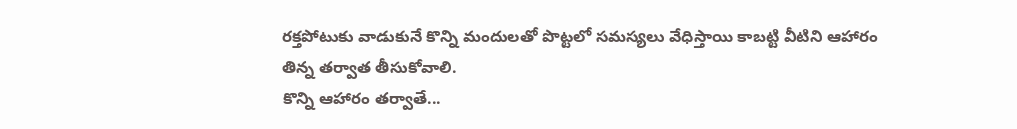రక్తపోటుకు వాడుకునే కొన్ని మందులతో పొట్టలో సమస్యలు వేధిస్తాయి కాబట్టి వీటిని ఆహారం తిన్న తర్వాత తీసుకోవాలి.
కొన్ని ఆహారం తర్వాతే...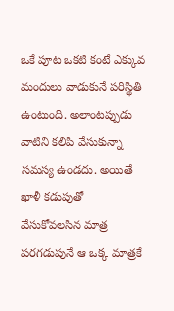ఒకే పూట ఒకటి కంటే ఎక్కువ మందులు వాడుకునే పరిస్థితి ఉంటుంది. అలాంటప్పుడు వాటిని కలిపి వేసుకున్నా సమస్య ఉండదు. అయితే ఖాళీ కడుపుతో వేసుకోవలసిన మాత్ర పరగడుపునే ఆ ఒక్క మాత్రకే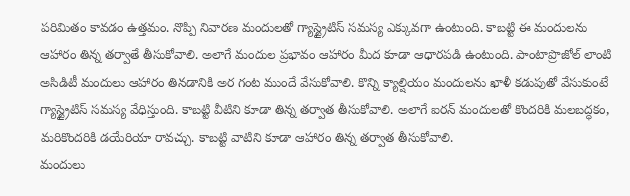పరిమితం కావడం ఉత్తమం. నొప్పి నివారణ మందులతో గ్యాస్ట్రైటిస్ సమస్య ఎక్కువగా ఉంటుంది. కాబట్టి ఈ మందులను ఆహారం తిన్న తర్వాతే తీసుకోవాలి. అలాగే మందుల ప్రభావం ఆహారం మీద కూడా ఆధారపడి ఉంటుంది. పాంటాప్రొజోల్ లాంటి అసిడిటీ మందులు ఆహారం తినడానికి అర గంట ముందే వేసుకోవాలి. కొన్ని క్యాల్షియం మందులను ఖాళీ కడుపుతో వేసుకుంటే గ్యాస్ట్రైటిస్ సమస్య వేధిస్తుంది. కాబట్టి వీటిని కూడా తిన్న తర్వాత తీసుకోవాలి. అలాగే ఐరన్ మందులతో కొందరికి మలబద్ధకం, మరికొందరికి డయేరియా రావచ్చు. కాబట్టి వాటిని కూడా ఆహారం తిన్న తర్వాత తీసుకోవాలి.
మందులు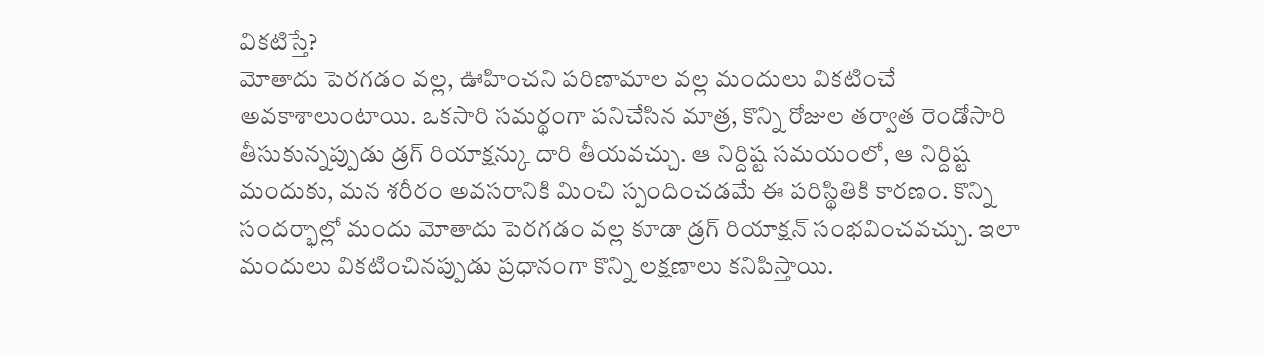వికటిస్తే?
మోతాదు పెరగడం వల్ల, ఊహించని పరిణామాల వల్ల మందులు వికటించే అవకాశాలుంటాయి. ఒకసారి సమర్థంగా పనిచేసిన మాత్ర, కొన్ని రోజుల తర్వాత రెండోసారి తీసుకున్నప్పుడు డ్రగ్ రియాక్షన్కు దారి తీయవచ్చు. ఆ నిర్దిష్ట సమయంలో, ఆ నిర్దిష్ట మందుకు, మన శరీరం అవసరానికి మించి స్పందించడమే ఈ పరిస్థితికి కారణం. కొన్ని సందర్భాల్లో మందు మోతాదు పెరగడం వల్ల కూడా డ్రగ్ రియాక్షన్ సంభవించవచ్చు. ఇలా మందులు వికటించినప్పుడు ప్రధానంగా కొన్ని లక్షణాలు కనిపిస్తాయి.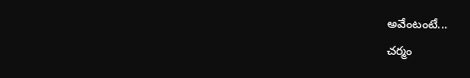అవేంటంటే...
చర్మం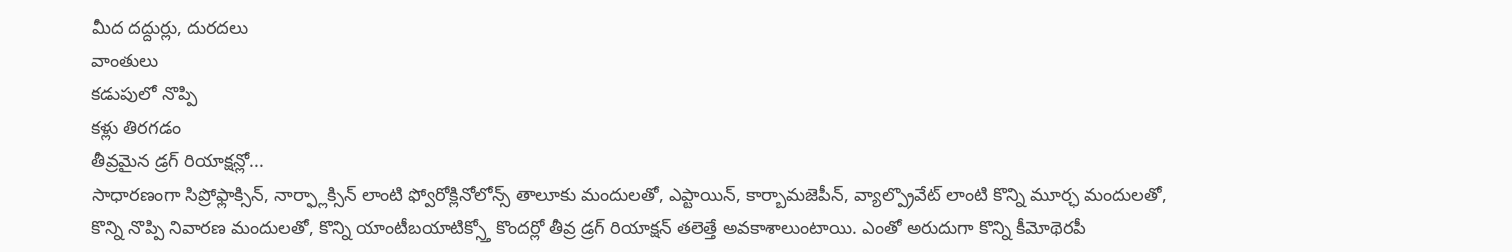మీద దద్దుర్లు, దురదలు
వాంతులు
కడుపులో నొప్పి
కళ్లు తిరగడం
తీవ్రమైన డ్రగ్ రియాక్షన్లో...
సాధారణంగా సిప్రోఫ్లాక్సిన్, నార్ఫ్లాక్సిన్ లాంటి ఫ్వోరోక్లినోలోన్స్ తాలూకు మందులతో, ఎప్టాయిన్, కార్బామజెపీన్, వ్యాల్ప్రొవేట్ లాంటి కొన్ని మూర్ఛ మందులతో, కొన్ని నొప్పి నివారణ మందులతో, కొన్ని యాంటీబయాటిక్స్తో కొందర్లో తీవ్ర డ్రగ్ రియాక్షన్ తలెత్తే అవకాశాలుంటాయి. ఎంతో అరుదుగా కొన్ని కీమోథెరపీ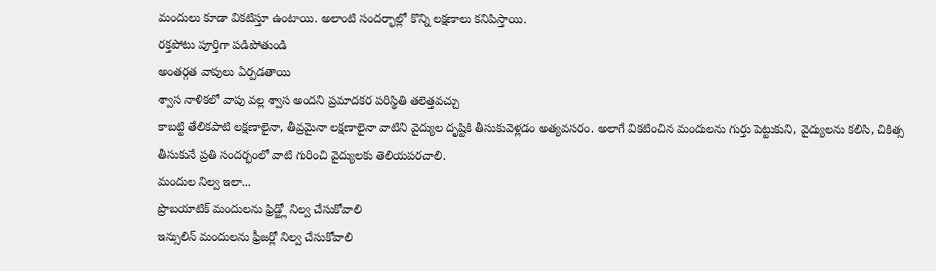మందులు కూడా వికటిస్తూ ఉంటాయి. అలాంటి సందర్భాల్లో కొన్ని లక్షణాలు కనిపిస్తాయి.
రక్తపోటు పూర్తిగా పడిపోతుండి
అంతర్గత వాపులు ఏర్పడతాయి
శ్వాస నాళికలో వాపు వల్ల శ్వాస అందని ప్రమాదకర పరిస్థితి తలెత్తవచ్చు
కాబట్టి తేలికపాటి లక్షణాలైనా, తీవ్రమైనా లక్షణాలైనా వాటిని వైద్యుల దృష్టికి తీసుకువెళ్లడం అత్యవసరం. అలాగే వికటించిన మందులను గుర్తు పెట్టుకుని, వైద్యులను కలిసి, చికిత్స తీసుకునే ప్రతి సందర్భంలో వాటి గురించి వైద్యులకు తెలియపరచాలి.
మందుల నిల్వ ఇలా...
ప్రొబయాటిక్ మందులను ఫ్రిడ్జ్లో నిల్వ చేసుకోవాలి
ఇన్సులిన్ మందులను ఫ్రీజర్లో నిల్వ చేసుకోవాలి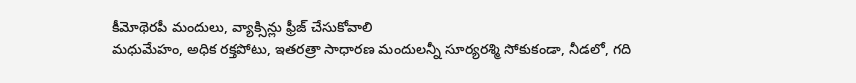కీమోథెరపీ మందులు, వ్యాక్సిన్లు ఫ్రీజ్ చేసుకోవాలి
మధుమేహం, అధిక రక్తపోటు, ఇతరత్రా సాధారణ మందులన్నీ సూర్యరశ్మి సోకుకండా, నీడలో, గది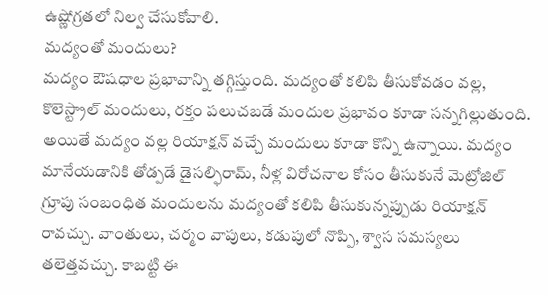ఉష్ణోగ్రతలో నిల్వ చేసుకోవాలి.
మద్యంతో మందులు?
మద్యం ఔషధాల ప్రభావాన్ని తగ్గిస్తుంది. మద్యంతో కలిపి తీసుకోవడం వల్ల, కొలెస్ట్రాల్ మందులు, రక్తం పలుచబడే మందుల ప్రభావం కూడా సన్నగిల్లుతుంది. అయితే మద్యం వల్ల రియాక్షన్ వచ్చే మందులు కూడా కొన్ని ఉన్నాయి. మద్యం మానేయడానికి తోడ్పడే డైసల్ఫిరామ్, నీళ్ల విరోచనాల కోసం తీసుకునే మెట్రోజిల్ గ్రూపు సంబంధిత మందులను మద్యంతో కలిపి తీసుకున్నప్పుడు రియాక్షన్ రావచ్చు. వాంతులు, చర్మం వాపులు, కడుపులో నొప్పి, శ్వాస సమస్యలు తలెత్తవచ్చు. కాబట్టి ఈ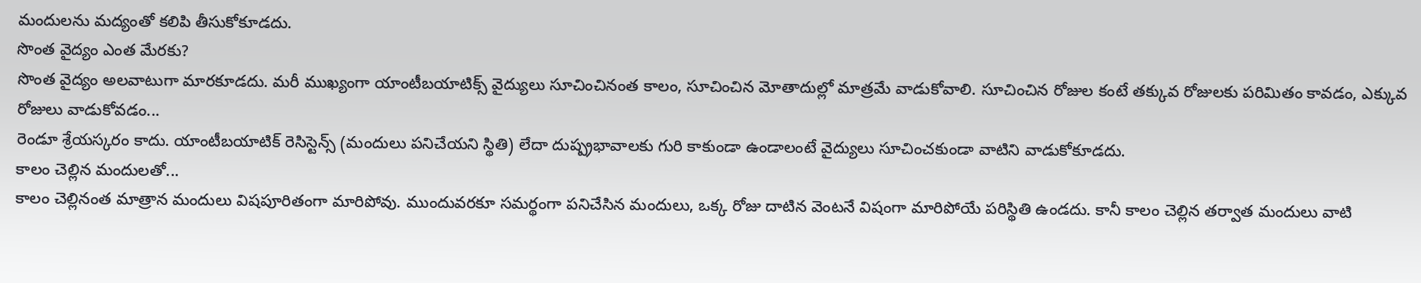మందులను మద్యంతో కలిపి తీసుకోకూడదు.
సొంత వైద్యం ఎంత మేరకు?
సొంత వైద్యం అలవాటుగా మారకూడదు. మరీ ముఖ్యంగా యాంటీబయాటిక్స్ వైద్యులు సూచించినంత కాలం, సూచించిన మోతాదుల్లో మాత్రమే వాడుకోవాలి. సూచించిన రోజుల కంటే తక్కువ రోజులకు పరిమితం కావడం, ఎక్కువ రోజులు వాడుకోవడం...
రెండూ శ్రేయస్కరం కాదు. యాంటీబయాటిక్ రెసిస్టెన్స్ (మందులు పనిచేయని స్థితి) లేదా దుష్ప్రభావాలకు గురి కాకుండా ఉండాలంటే వైద్యులు సూచించకుండా వాటిని వాడుకోకూడదు.
కాలం చెల్లిన మందులతో...
కాలం చెల్లినంత మాత్రాన మందులు విషపూరితంగా మారిపోవు. ముందువరకూ సమర్థంగా పనిచేసిన మందులు, ఒక్క రోజు దాటిన వెంటనే విషంగా మారిపోయే పరిస్థితి ఉండదు. కానీ కాలం చెల్లిన తర్వాత మందులు వాటి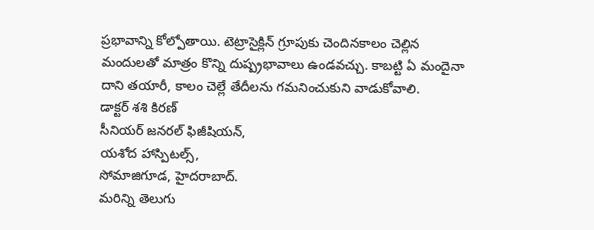ప్రభావాన్ని కోల్పోతాయి. టెట్రాసైక్లిన్ గ్రూపుకు చెందినకాలం చెల్లిన మందులతో మాత్రం కొన్ని దుష్ప్రభావాలు ఉండవచ్చు. కాబట్టి ఏ మందైనా దాని తయారీ, కాలం చెల్లే తేదీలను గమనించుకుని వాడుకోవాలి.
డాక్టర్ శశి కిరణ్
సీనియర్ జనరల్ ఫిజీషియన్,
యశోద హాస్పిటల్స్,
సోమాజిగూడ, హైదరాబాద్.
మరిన్ని తెలుగు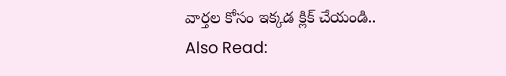వార్తల కోసం ఇక్కడ క్లిక్ చేయండి..
Also Read: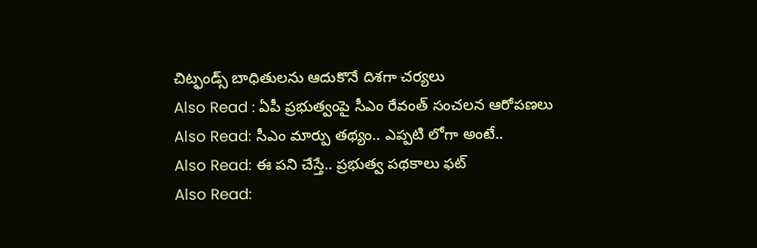చిట్ఫండ్స్ బాధితులను ఆదుకొనే దిశగా చర్యలు
Also Read : ఏపీ ప్రభుత్వంపై సీఎం రేవంత్ సంచలన ఆరోపణలు
Also Read: సీఎం మార్పు తథ్యం.. ఎప్పటి లోగా అంటే..
Also Read: ఈ పని చేస్తే.. ప్రభుత్వ పథకాలు ఫట్
Also Read: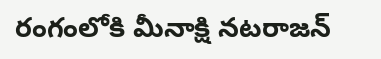రంగంలోకి మీనాక్షి నటరాజన్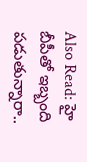Also Read: హై బీపీతో ఇబ్బంది పడుతున్నారా..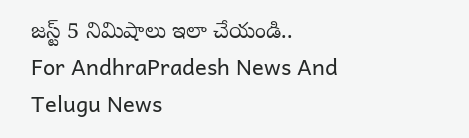జస్ట్ 5 నిమిషాలు ఇలా చేయండి..
For AndhraPradesh News And Telugu News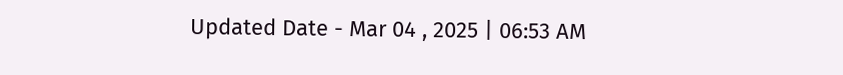Updated Date - Mar 04 , 2025 | 06:53 AM